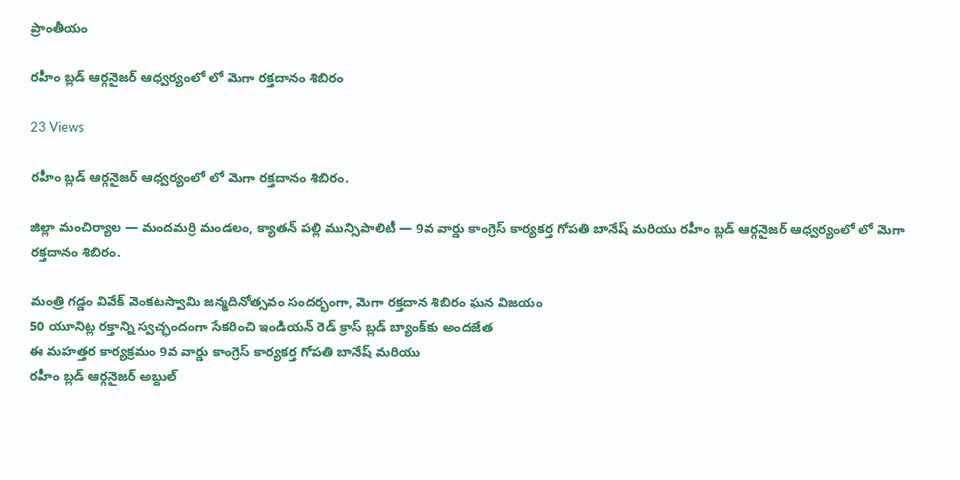ప్రాంతీయం

రహీం బ్లడ్ ఆర్గనైజర్ ఆధ్వర్యంలో లో మెగా రక్తదానం శిబిరం

23 Views

రహీం బ్లడ్ ఆర్గనైజర్ ఆధ్వర్యంలో లో మెగా రక్తదానం శిబిరం.

జిల్లా మంచిర్యాల — మందమర్రి మండలం, క్యాతన్ పల్లి మున్సిపాలిటీ — 9వ వార్డు కాంగ్రెస్ కార్యకర్త గోపతి బానేష్ మరియు రహీం బ్లడ్ ఆర్గనైజర్ ఆధ్వర్యంలో లో మెగా రక్తదానం శిబిరం.

మంత్రి గడ్డం వివేక్ వెంకటస్వామి జన్మదినోత్సవం సందర్భంగా, మెగా రక్తదాన శిబిరం ఘన విజయం
50 యూనిట్ల రక్తాన్ని స్వచ్ఛందంగా సేకరించి ఇండియన్ రెడ్ క్రాస్ బ్లడ్ బ్యాంక్‌కు అందజేత
ఈ మహత్తర కార్యక్రమం 9వ వార్డు కాంగ్రెస్ కార్యకర్త గోపతి బానేష్ మరియు
రహీం బ్లడ్ ఆర్గనైజర్ అబ్దుల్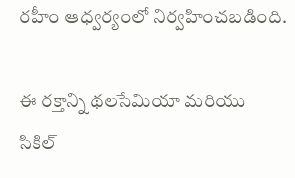రహీం ఆధ్వర్యంలో నిర్వహించబడింది.

ఈ రక్తాన్ని థలసేమియా మరియు సికిల్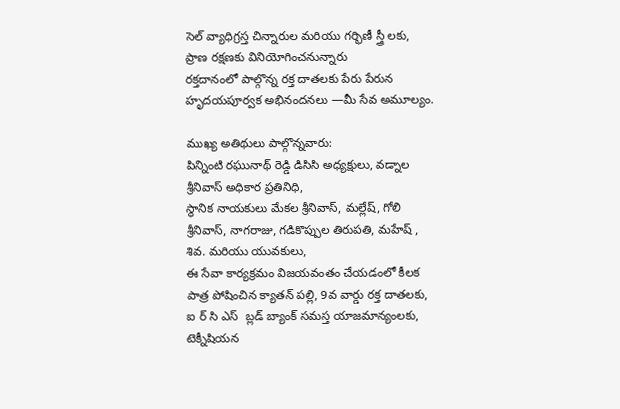సెల్ వ్యాధిగ్రస్త చిన్నారుల మరియు గర్భిణీ స్త్రీ లకు, ప్రాణ రక్షణకు వినియోగించనున్నారు
రక్తదానంలో పాల్గొన్న రక్త దాతలకు పేరు పేరున హృదయపూర్వక అభినందనలు —మీ సేవ అమూల్యం.

ముఖ్య అతిథులు పాల్గొన్నవారు:
పిన్నింటి రఘునాథ్ రెడ్డి డిసిసి అధ్యక్షులు, వడ్నాల శ్రీనివాస్ అధికార ప్రతినిధి,
స్థానిక నాయకులు మేకల శ్రీనివాస్, మల్లేష్, గోలి శ్రీనివాస్, నాగరాజు, గడికొప్పుల తిరుపతి, మహేష్ , శివ. మరియు యువకులు,
ఈ సేవా కార్యక్రమం విజయవంతం చేయడంలో కీలక పాత్ర పోషించిన క్యాతన్ పల్లి, 9వ వార్డు రక్త దాతలకు, ఐ ర్ సి ఎస్  బ్లడ్ బ్యాంక్ సమస్త యాజమాన్యంలకు, టెక్నీషియన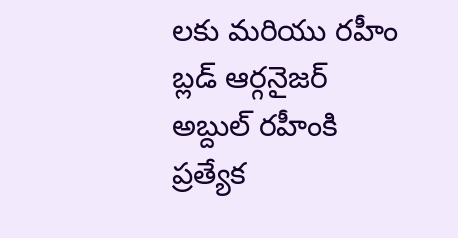లకు మరియు రహీం బ్లడ్ ఆర్గనైజర్ అబ్దుల్ రహీంకి ప్రత్యేక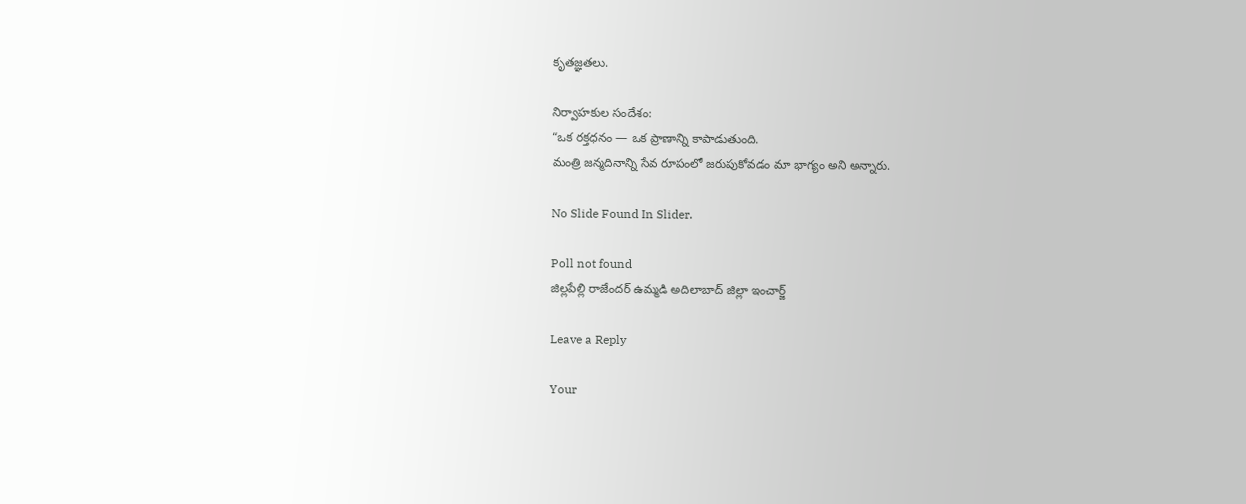కృతజ్ఞతలు.

నిర్వాహకుల సందేశం:
“ఒక రక్తధనం — ఒక ప్రాణాన్ని కాపాడుతుంది.
మంత్రి జన్మదినాన్ని సేవ రూపంలో జరుపుకోవడం మా భాగ్యం అని అన్నారు.

No Slide Found In Slider.

Poll not found
జిల్లపేల్లి రాజేందర్ ఉమ్మడి అదిలాబాద్ జిల్లా ఇంచార్జ్

Leave a Reply

Your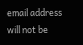email address will not be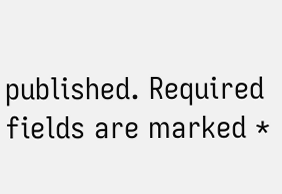published. Required fields are marked *